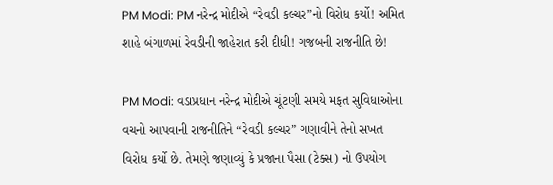PM Modi: PM નરેન્દ્ર મોદીએ “રેવડી કલ્ચર”નો વિરોધ કર્યો! અમિત શાહે બંગાળમાં રેવડીની જાહેરાત કરી દીધી! ગજબની રાજનીતિ છે!

PM Modi: વડાપ્રધાન નરેન્દ્ર મોદીએ ચૂંટણી સમયે મફત સુવિધાઓના વચનો આપવાની રાજનીતિને “રેવડી કલ્ચર” ગણાવીને તેનો સખત વિરોધ કર્યો છે. તેમણે જણાવ્યું કે પ્રજાના પૈસા (ટેક્સ) નો ઉપયોગ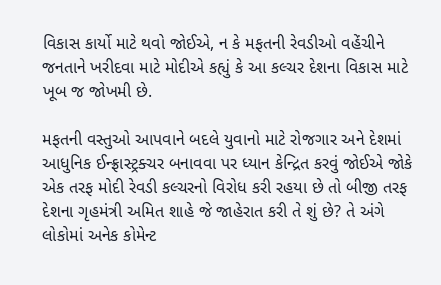વિકાસ કાર્યો માટે થવો જોઈએ, ન કે મફતની રેવડીઓ વહેંચીને જનતાને ખરીદવા માટે મોદીએ કહ્યું કે આ કલ્ચર દેશના વિકાસ માટે ખૂબ જ જોખમી છે.

મફતની વસ્તુઓ આપવાને બદલે યુવાનો માટે રોજગાર અને દેશમાં આધુનિક ઈન્ફ્રાસ્ટ્રક્ચર બનાવવા પર ધ્યાન કેન્દ્રિત કરવું જોઈએ જોકે એક તરફ મોદી રેવડી કલ્ચરનો વિરોધ કરી રહયા છે તો બીજી તરફ દેશના ગૃહમંત્રી અમિત શાહે જે જાહેરાત કરી તે શું છે? તે અંગે લોકોમાં અનેક કોમેન્ટ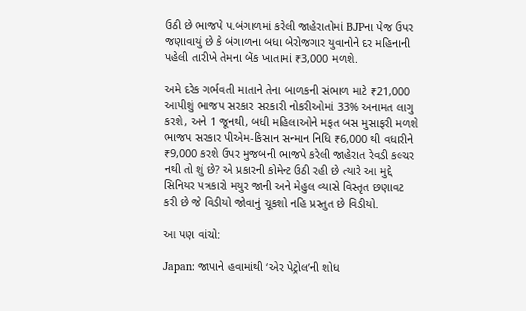ઉઠી છે ભાજપે પ.બંગાળમાં કરેલી જાહેરાતોમાં BJPના પેજ ઉપર જણાવાયું છે કે બંગાળના બધા બેરોજગાર યુવાનોને દર મહિનાની પહેલી તારીખે તેમના બેંક ખાતામાં ₹3,000 મળશે.

અમે દરેક ગર્ભવતી માતાને તેના બાળકની સંભાળ માટે ₹21,000 આપીશું ભાજપ સરકાર સરકારી નોકરીઓમાં 33% અનામત લાગુ કરશે, અને 1 જૂનથી, બધી મહિલાઓને મફત બસ મુસાફરી મળશે ભાજપ સરકાર પીએમ-કિસાન સન્માન નિધિ ₹6,000 થી વધારીને ₹9,000 કરશે ઉપર મુજબની ભાજપે કરેલી જાહેરાત રેવડી કલ્ચર નથી તો શું છે? એ પ્રકારની કોમેન્ટ ઉઠી રહી છે ત્યારે આ મુદ્દે સિનિયર પત્રકારો મયુર જાની અને મેહુલ વ્યાસે વિસ્તૃત છણાવટ કરી છે જે વિડીયો જોવાનું ચૂકશો નહિ પ્રસ્તુત છે વિડીયો.

આ પણ વાંચો:

Japan: જાપાને હવામાંથી ‘એર પેટ્રોલ’ની શોધ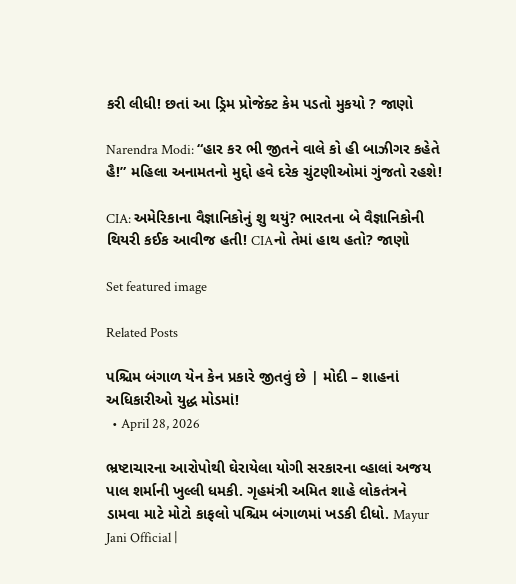કરી લીધી! છતાં આ ડ્રિમ પ્રોજેક્ટ કેમ પડતો મુકયો ? જાણો

Narendra Modi: “હાર કર ભી જીતને વાલે કો હી બાઝીગર કહેતે હૈ!” મહિલા અનામતનો મુદ્દો હવે દરેક ચુંટણીઓમાં ગુંજતો રહશે!

CIA: અમેરિકાના વૈજ્ઞાનિકોનું શુ થયું? ભારતના બે વૈજ્ઞાનિકોની થિયરી કઈક આવીજ હતી! CIAનો તેમાં હાથ હતો? જાણો

Set featured image

Related Posts

પશ્ચિમ બંગાળ યેન કેન પ્રકારે જીતવું છે | મોદી – શાહનાં અધિકારીઓ યુદ્ધ મોડમાં!
  • April 28, 2026

ભ્રષ્ટાચારના આરોપોથી ઘેરાયેલા યોગી સરકારના વ્હાલાં અજય પાલ શર્માની ખુલ્લી ધમકી. ગૃહમંત્રી અમિત શાહે લોકતંત્રને ડામવા માટે મોટો કાફલો પશ્ચિમ બંગાળમાં ખડકી દીધો. Mayur Jani Official |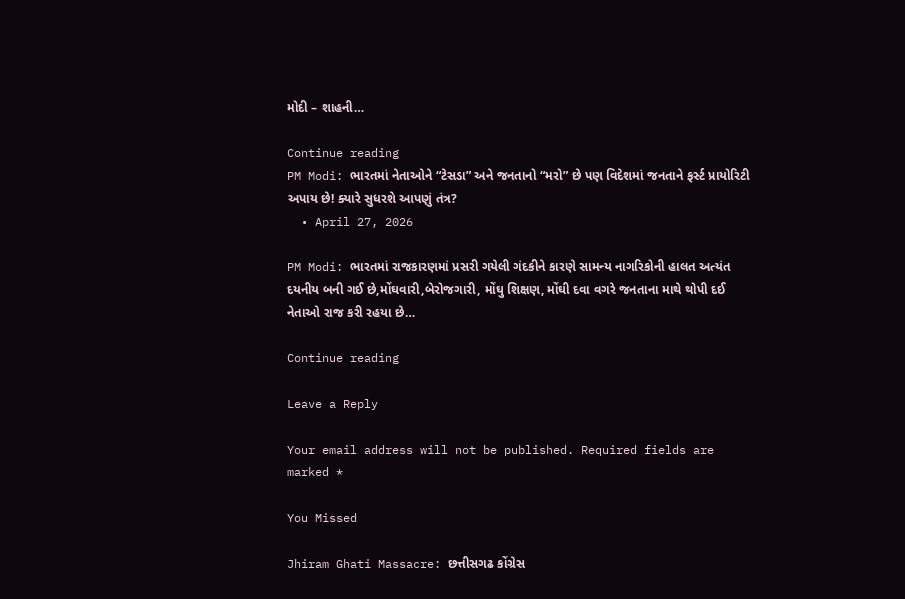મોદી – શાહની…

Continue reading
PM Modi: ભારતમાં નેતાઓને “ટેસડા” અને જનતાનો “મરો” છે પણ વિદેશમાં જનતાને ફર્સ્ટ પ્રાયોરિટી અપાય છે! ક્યારે સુધરશે આપણું તંત્ર?
  • April 27, 2026

PM Modi: ભારતમાં રાજકારણમાં પ્રસરી ગયેલી ગંદકીને કારણે સામન્ય નાગરિકોની હાલત અત્યંત દયનીય બની ગઈ છે,મોંઘવારી,બેરોજગારી, મોંઘુ શિક્ષણ, મોંઘી દવા વગરે જનતાના માથે થોપી દઈ નેતાઓ રાજ કરી રહયા છે…

Continue reading

Leave a Reply

Your email address will not be published. Required fields are marked *

You Missed

Jhiram Ghati Massacre: છત્તીસગઢ કોંગ્રેસ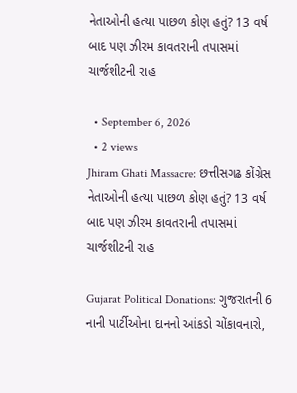નેતાઓની હત્યા પાછળ કોણ હતું? 13 વર્ષ બાદ પણ ઝીરમ કાવતરાની તપાસમાં ચાર્જશીટની રાહ

  • September 6, 2026
  • 2 views
Jhiram Ghati Massacre: છત્તીસગઢ કોંગ્રેસ નેતાઓની હત્યા પાછળ કોણ હતું? 13 વર્ષ બાદ પણ ઝીરમ કાવતરાની તપાસમાં ચાર્જશીટની રાહ

Gujarat Political Donations: ગુજરાતની 6 નાની પાર્ટીઓના દાનનો આંકડો ચોંકાવનારો,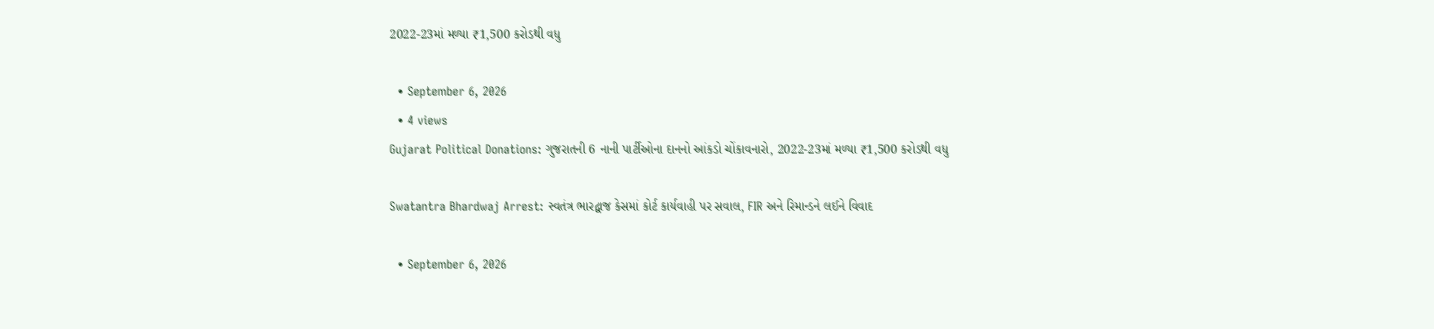2022-23માં મળ્યા ₹1,500 કરોડથી વધુ

  • September 6, 2026
  • 4 views
Gujarat Political Donations: ગુજરાતની 6 નાની પાર્ટીઓના દાનનો આંકડો ચોંકાવનારો, 2022-23માં મળ્યા ₹1,500 કરોડથી વધુ

Swatantra Bhardwaj Arrest: સ્વતંત્ર ભારદ્વાજ કેસમાં કોર્ટ કાર્યવાહી પર સવાલ, FIR અને રિમાન્ડને લઈને વિવાદ

  • September 6, 2026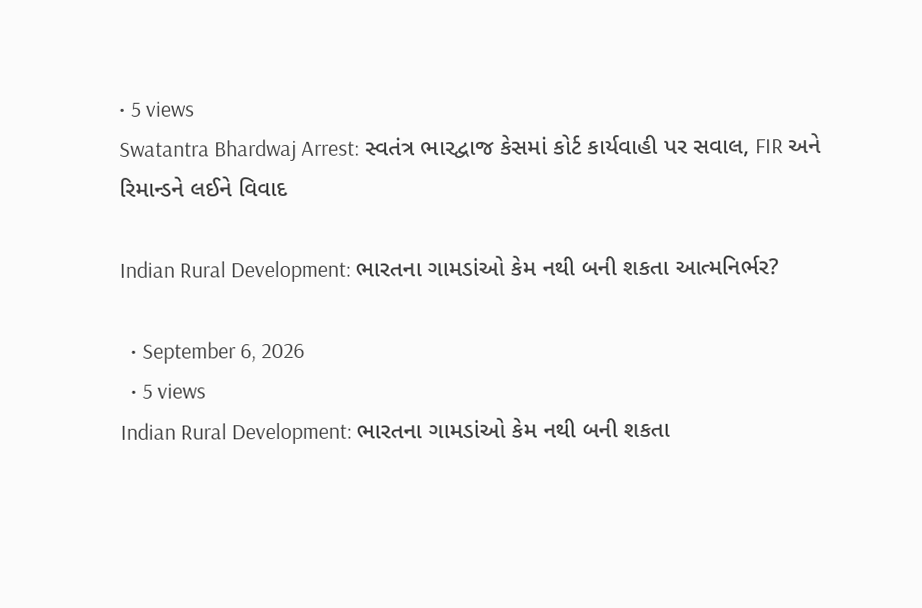• 5 views
Swatantra Bhardwaj Arrest: સ્વતંત્ર ભારદ્વાજ કેસમાં કોર્ટ કાર્યવાહી પર સવાલ, FIR અને રિમાન્ડને લઈને વિવાદ

Indian Rural Development: ભારતના ગામડાંઓ કેમ નથી બની શકતા આત્મનિર્ભર?

  • September 6, 2026
  • 5 views
Indian Rural Development: ભારતના ગામડાંઓ કેમ નથી બની શકતા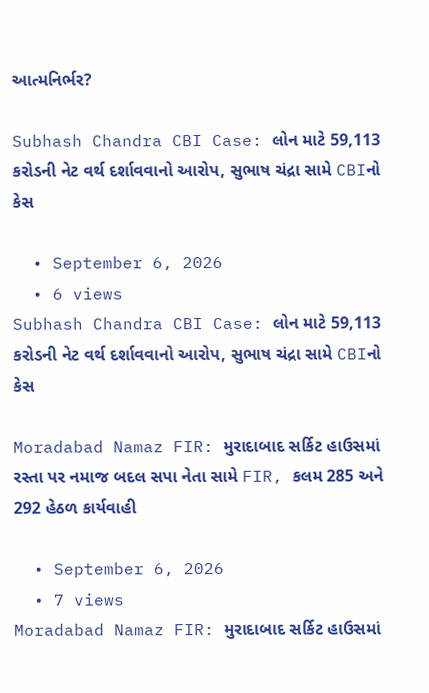આત્મનિર્ભર?

Subhash Chandra CBI Case: લોન માટે 59,113 કરોડની નેટ વર્થ દર્શાવવાનો આરોપ, સુભાષ ચંદ્રા સામે CBIનો કેસ

  • September 6, 2026
  • 6 views
Subhash Chandra CBI Case: લોન માટે 59,113 કરોડની નેટ વર્થ દર્શાવવાનો આરોપ, સુભાષ ચંદ્રા સામે CBIનો કેસ

Moradabad Namaz FIR: મુરાદાબાદ સર્કિટ હાઉસમાં રસ્તા પર નમાજ બદલ સપા નેતા સામે FIR, કલમ 285 અને 292 હેઠળ કાર્યવાહી

  • September 6, 2026
  • 7 views
Moradabad Namaz FIR: મુરાદાબાદ સર્કિટ હાઉસમાં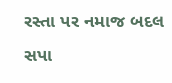રસ્તા પર નમાજ બદલ સપા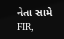નેતા સામે FIR,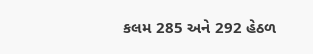કલમ 285 અને 292 હેઠળ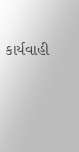કાર્યવાહી